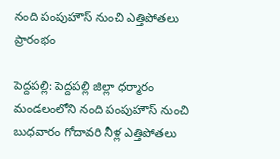నంది పంపుహౌస్‌ నుంచి ఎత్తిపోతలు ప్రారంభం

పెద్దపల్లి: పెద్దపల్లి జిల్లా ధర్మారం మండలంలోని నంది పంపుహౌస్‌ నుంచి బుధవారం గోదావరి నీళ్ల ఎత్తిపోతలు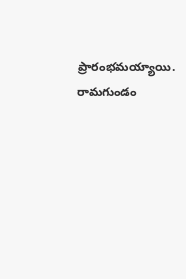ప్రారంభమయ్యాయి. రామగుండం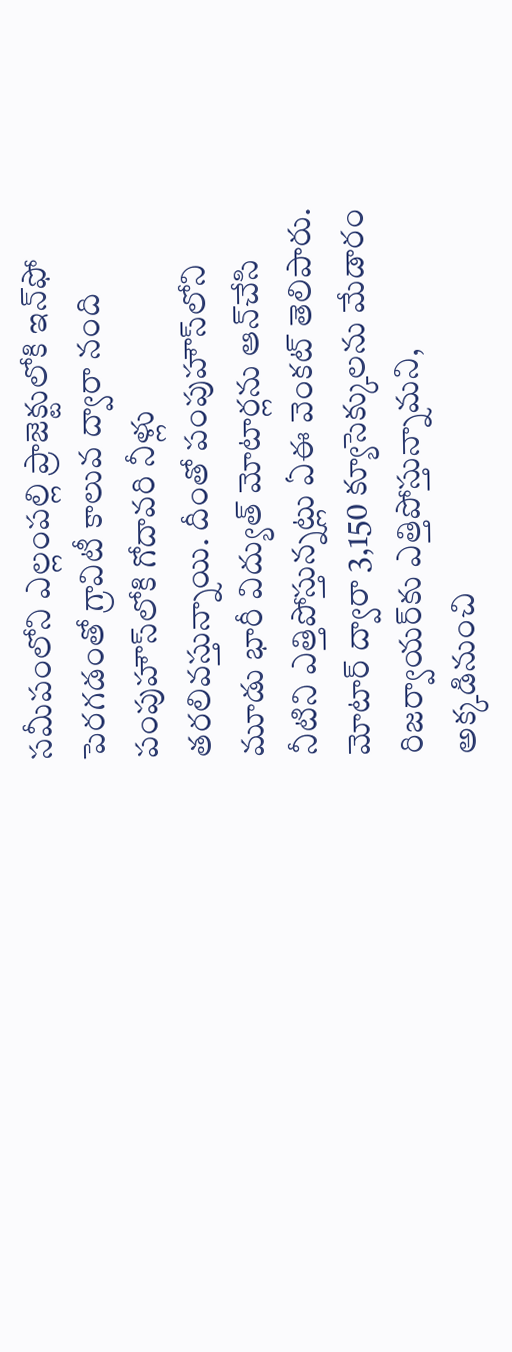సమీపంలోని ఎల్లంపల్లి ప్రాజెక్టులోకి ఇన్‌ఫో పెరగడంతో గ్రావిటీ కాలువ ద్వారా నంది పంపుహౌస్‌లోకి గోదావరి నీళ్లు తరలివస్తున్నాయి. దీంతో పంపుహౌస్‌లోని మూడు భారీ విద్యుత్‌ మోటార్లను ఆన్‌చేసి నీటిని ఎత్తిపోస్తున్నట్లు ఏఈ వెంకట్‌ తెలిపారు. మోటార్‌ ద్వారా 3,150 క్యూసెక్కులను మేడారం రిజర్వాయర్‌కు ఎత్తిపోస్తున్నామని, అక్కడినుంచి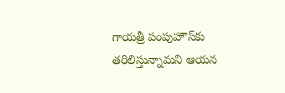గాయత్రీ పంపుహౌస్‌కు తరిలిస్తున్నామని ఆయన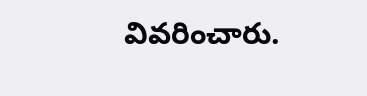వివరించారు.